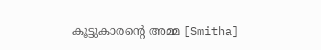കൂട്ടുകാരന്റെ അമ്മ [Smitha]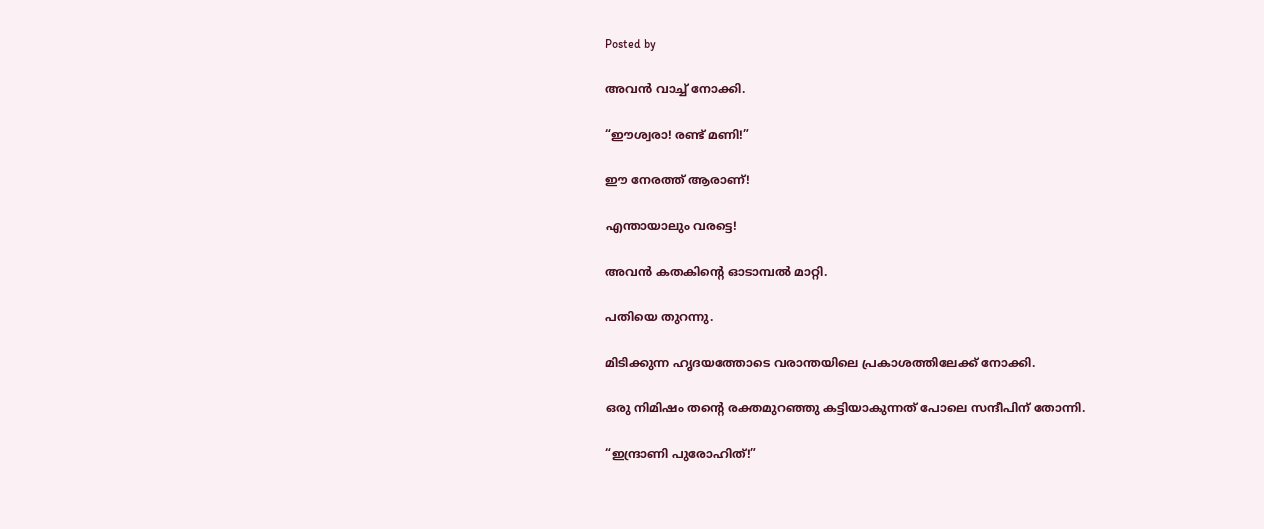Posted by

അവൻ വാച്ച് നോക്കി.

“ഈശ്വരാ! രണ്ട് മണി!”

ഈ നേരത്ത് ആരാണ്!

എന്തായാലും വരട്ടെ!

അവൻ കതകിന്റെ ഓടാമ്പൽ മാറ്റി.

പതിയെ തുറന്നു.

മിടിക്കുന്ന ഹൃദയത്തോടെ വരാന്തയിലെ പ്രകാശത്തിലേക്ക് നോക്കി.

ഒരു നിമിഷം തന്റെ രക്തമുറഞ്ഞു കട്ടിയാകുന്നത് പോലെ സന്ദീപിന് തോന്നി.

“ഇന്ദ്രാണി പുരോഹിത്!”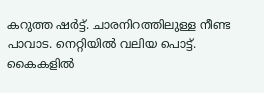കറുത്ത ഷർട്ട്. ചാരനിറത്തിലുള്ള നീണ്ട പാവാട. നെറ്റിയിൽ വലിയ പൊട്ട്. കൈകളിൽ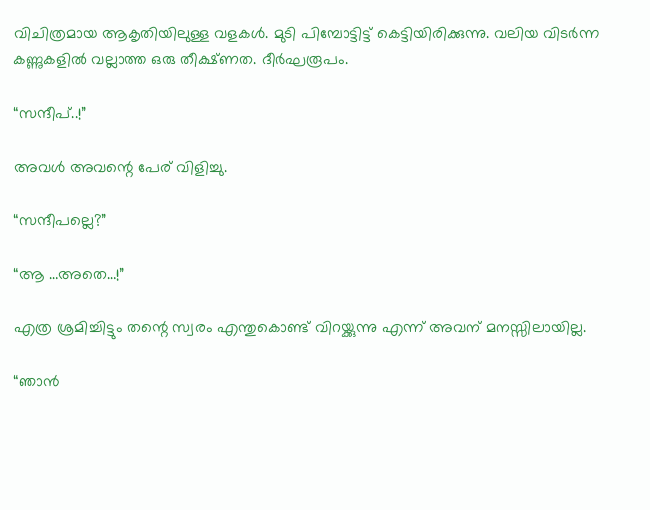വിചിത്രമായ ആകൃതിയിലുള്ള വളകൾ. മുടി പിമ്പോട്ടിട്ട് കെട്ടിയിരിക്കുന്നു. വലിയ വിടർന്ന കണ്ണുകളിൽ വല്ലാത്ത ഒരു തീക്ഷ്ണത. ദീർഘരൂപം.

“സന്ദീപ്..!”

അവൾ അവന്റെ പേര് വിളിച്ചു.

“സന്ദീപല്ലെ?”

“ആ …അതെ…!”

എത്ര ശ്രമിച്ചിട്ടും തന്റെ സ്വരം എന്തുകൊണ്ട് വിറയ്ക്കുന്നു എന്ന് അവന് മനസ്സിലായില്ല.

“ഞാൻ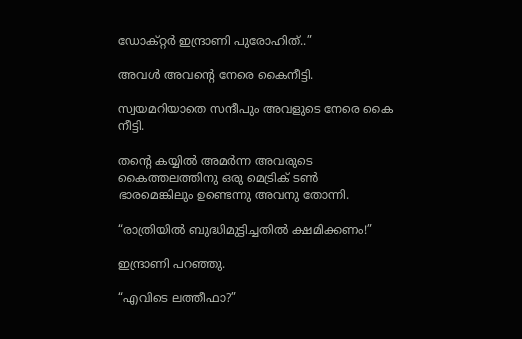ഡോക്റ്റർ ഇന്ദ്രാണി പുരോഹിത്..”

അവൾ അവന്റെ നേരെ കൈനീട്ടി.

സ്വയമറിയാതെ സന്ദീപും അവളുടെ നേരെ കൈ നീട്ടി.

തന്റെ കയ്യിൽ അമർന്ന അവരുടെ കൈത്തലത്തിനു ഒരു മെട്രിക് ടൺ ഭാരമെങ്കിലും ഉണ്ടെന്നു അവനു തോന്നി.

“രാത്രിയിൽ ബുദ്ധിമുട്ടിച്ചതിൽ ക്ഷമിക്കണം!”

ഇന്ദ്രാണി പറഞ്ഞു.

“എവിടെ ലത്തീഫാ?”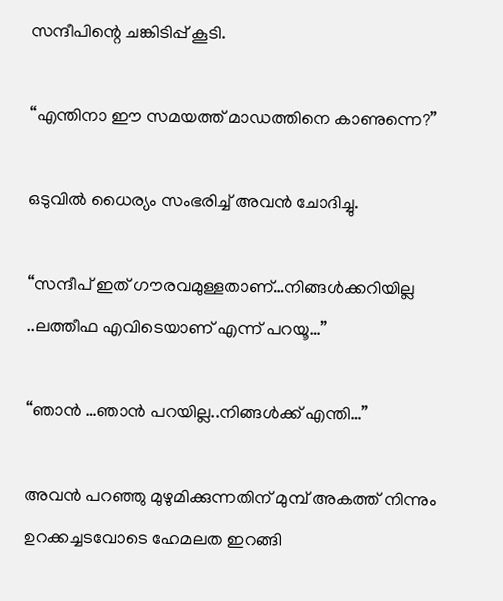സന്ദീപിന്റെ ചങ്കിടിപ്പ് കൂടി.

“എന്തിനാ ഈ സമയത്ത് മാഡത്തിനെ കാണുന്നെ?”

ഒടുവിൽ ധൈര്യം സംഭരിച്ച് അവൻ ചോദിച്ചു.

“സന്ദീപ് ഇത് ഗൗരവമുള്ളതാണ്…നിങ്ങൾക്കറിയില്ല ..ലത്തീഫ എവിടെയാണ് എന്ന് പറയൂ…”

“ഞാൻ …ഞാൻ പറയില്ല..നിങ്ങൾക്ക് എന്തി…”

അവൻ പറഞ്ഞു മുഴുമിക്കുന്നതിന് മുമ്പ് അകത്ത് നിന്നും ഉറക്കച്ചടവോടെ ഹേമലത ഇറങ്ങി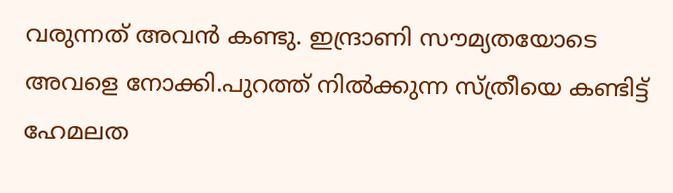വരുന്നത് അവൻ കണ്ടു. ഇന്ദ്രാണി സൗമ്യതയോടെ അവളെ നോക്കി.പുറത്ത് നിൽക്കുന്ന സ്ത്രീയെ കണ്ടിട്ട് ഹേമലത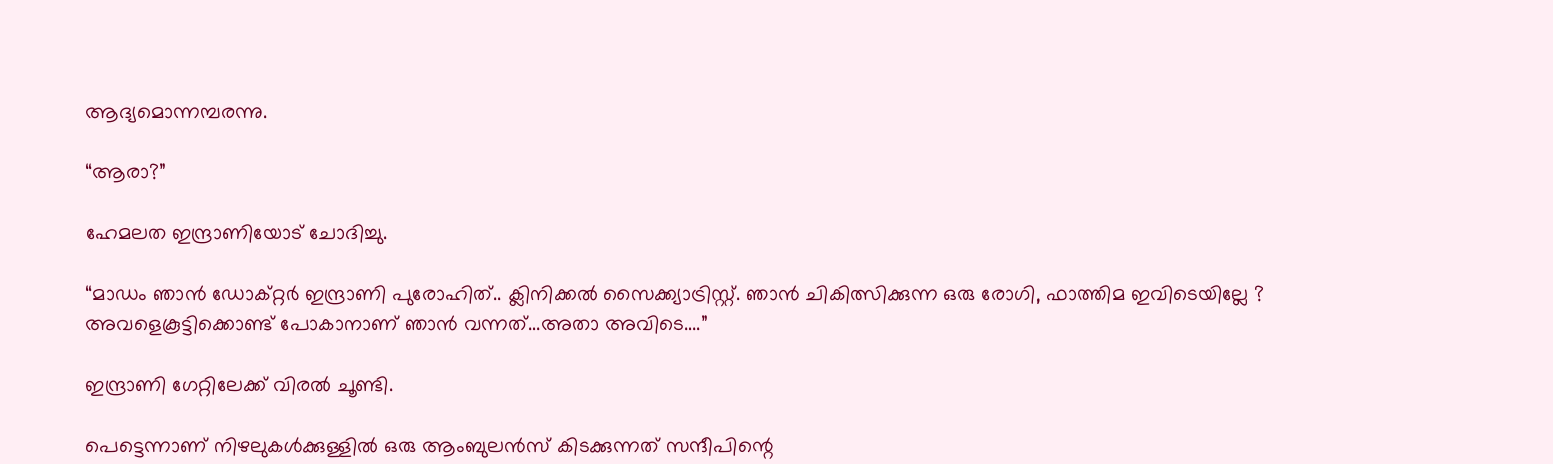ആദ്യമൊന്നമ്പരന്നു.

“ആരാ?”

ഹേമലത ഇന്ദ്രാണിയോട് ചോദിച്ചു.

“മാഡം ഞാൻ ഡോക്റ്റർ ഇന്ദ്രാണി പുരോഹിത്.. ക്ലിനിക്കൽ സൈക്ക്യാട്രിസ്റ്റ്. ഞാൻ ചികിത്സിക്കുന്ന ഒരു രോഗി, ഫാത്തിമ ഇവിടെയില്ലേ ? അവളെകൂട്ടിക്കൊണ്ട് പോകാനാണ് ഞാൻ വന്നത്…അതാ അവിടെ….”

ഇന്ദ്രാണി ഗേറ്റിലേക്ക് വിരൽ ചൂണ്ടി.

പെട്ടെന്നാണ് നിഴലുകൾക്കുള്ളിൽ ഒരു ആംബുലൻസ് കിടക്കുന്നത് സന്ദീപിന്റെ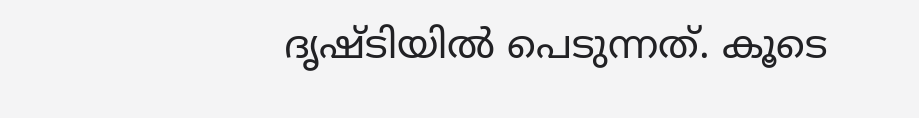ദൃഷ്ടിയിൽ പെടുന്നത്. കൂടെ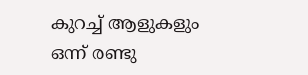കുറച്ച് ആളുകളും ഒന്ന് രണ്ടു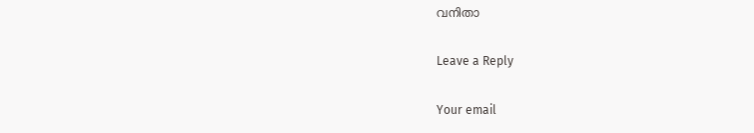വനിതാ

Leave a Reply

Your email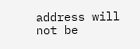address will not be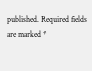published. Required fields are marked *